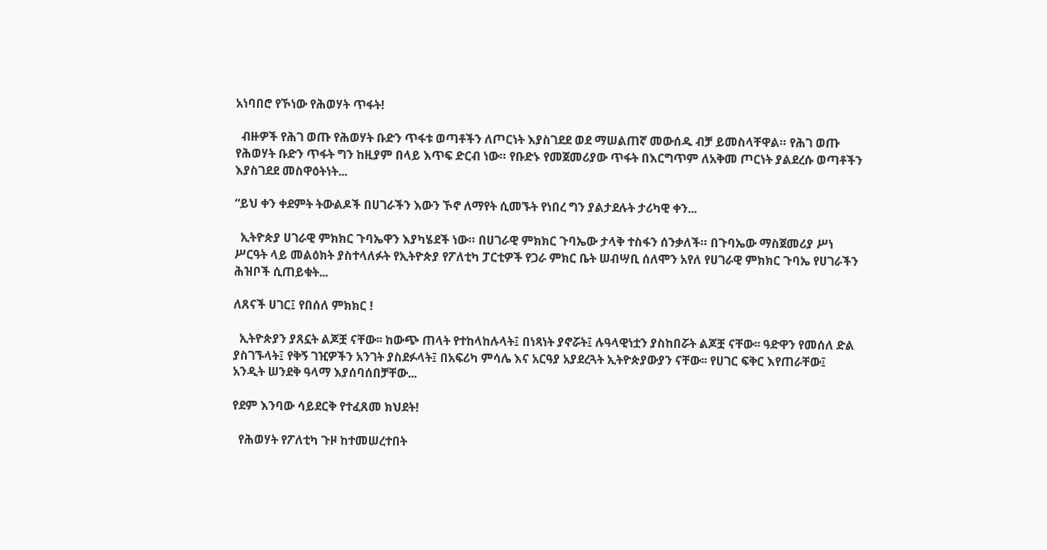አነባበሮ የኾነው የሕወሃት ጥፋት!

  ብዙዎች የሕገ ወጡ የሕወሃት ቡድን ጥፋቱ ወጣቶችን ለጦርነት እያስገደደ ወደ ማሠልጠኛ መውሰዱ ብቻ ይመስላቸዋል። የሕገ ወጡ የሕወሃት ቡድን ጥፋት ግን ከዚያም በላይ እጥፍ ድርብ ነው። የቡድኑ የመጀመሪያው ጥፋት በእርግጥም ለአቅመ ጦርነት ያልደረሱ ወጣቶችን እያስገደደ መስዋዕትነት...

“ይህ ቀን ቀደምት ትውልዶች በሀገራችን እውን ኾኖ ለማየት ሲመኙት የነበረ ግን ያልታደሉት ታሪካዊ ቀን...

  ኢትዮጵያ ሀገራዊ ምክክር ጉባኤዋን እያካሄደች ነው። በሀገራዊ ምክክር ጉባኤው ታላቅ ተስፋን ሰንቃለች። በጉባኤው ማስጀመሪያ ሥነ ሥርዓት ላይ መልዕክት ያስተላለፉት የኢትዮጵያ የፖለቲካ ፓርቲዎች የጋራ ምክር ቤት ሠብሣቢ ሰለሞን አየለ የሀገራዊ ምክክር ጉባኤ የሀገራችን ሕዝቦች ሲጠይቁት...

ለጸናች ሀገር፤ የበሰለ ምክክር !

  ኢትዮጵያን ያጸኗት ልጆቿ ናቸው፡፡ ከውጭ ጠላት የተከላከሉላት፤ በነጻነት ያኖሯት፤ ሉዓላዊነቷን ያስከበሯት ልጆቿ ናቸው፡፡ ዓድዋን የመሰለ ድል ያስገኙላት፤ የቅኝ ገዢዎችን አንገት ያስደፉላት፤ በአፍሪካ ምሳሌ እና አርዓያ አያደረጓት ኢትዮጵያውያን ናቸው፡፡ የሀገር ፍቅር እየጠራቸው፤ አንዲት ሠንደቅ ዓላማ እያሰባሰበቻቸው...

የደም እንባው ሳይደርቅ የተፈጸመ ክህደት!

  የሕወሃት የፖለቲካ ጉዞ ከተመሠረተበት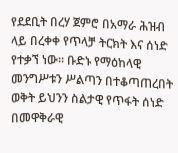የደደቢት በረሃ ጀምሮ በአማራ ሕዝብ ላይ በረቀቀ የጥላቻ ትርክት እና ሰነድ የተቃኘ ነው። ቡድኑ የማዕከላዊ መንግሥቱን ሥልጣን በተቆጣጠረበት ወቅት ይህንን ስልታዊ የጥፋት ሰነድ በመዋቅራዊ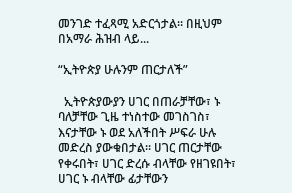መንገድ ተፈጻሚ አድርጎታል። በዚህም በአማራ ሕዝብ ላይ...

“ኢትዮጵያ ሁሉንም ጠርታለች”

  ኢትዮጵያውያን ሀገር በጠራቻቸው፣ ኑ ባለቻቸው ጊዜ ተነስተው መገስገስ፣ እናታቸው ኑ ወደ አለችበት ሥፍራ ሁሉ መድረስ ያውቁበታል። ሀገር ጠርታቸው የቀሩበት፣ ሀገር ድረሱ ብላቸው የዘገዩበት፣ ሀገር ኑ ብላቸው ፊታቸውን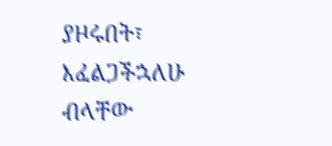ያዞሩበት፣ እፈልጋችኋለሁ ብላቸው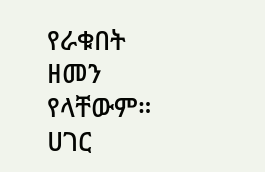የራቁበት ዘመን የላቸውም። ሀገር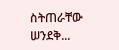ስትጠራቸው ሠንደቅ...